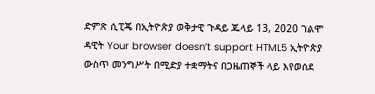ድምጽ ሲፒጄ በኢትዮጵያ ወቅታዊ ጉዳይ ጁላይ 13, 2020 ገልሞ ዳዊት Your browser doesn’t support HTML5 ኢትዮጵያ ውስጥ መንግሥት በሚድያ ተቋማትና በጋዜጠኞች ላይ እየወሰደ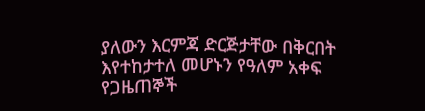ያለውን እርምጃ ድርጅታቸው በቅርበት እየተከታተለ መሆኑን የዓለም አቀፍ የጋዜጠኞች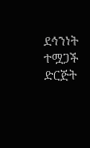ደኅንነት ተሟጋች ድርጅት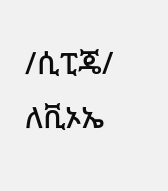/ሲፒጄ/ ለቪኦኤ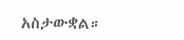አስታውቋል።